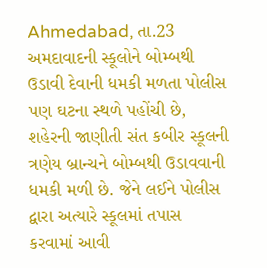Ahmedabad, તા.23
અમદાવાદની સ્કૂલોને બોમ્બથી ઉડાવી દેવાની ધમકી મળતા પોલીસ પણ ઘટના સ્થળે પહોંચી છે, શહેરની જાણીતી સંત કબીર સ્કૂલની ત્રણેય બ્રાન્ચને બોમ્બથી ઉડાવવાની ધમકી મળી છે. જેને લઈને પોલીસ દ્વારા અત્યારે સ્કૂલમાં તપાસ કરવામાં આવી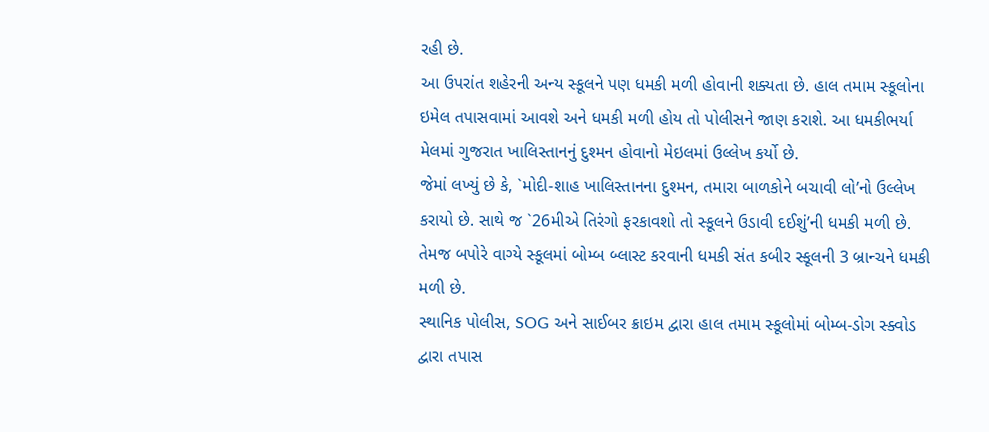રહી છે.
આ ઉપરાંત શહેરની અન્ય સ્કૂલને પણ ધમકી મળી હોવાની શક્યતા છે. હાલ તમામ સ્કૂલોના ઇમેલ તપાસવામાં આવશે અને ધમકી મળી હોય તો પોલીસને જાણ કરાશે. આ ધમકીભર્યા મેલમાં ગુજરાત ખાલિસ્તાનનું દુશ્મન હોવાનો મેઇલમાં ઉલ્લેખ કર્યો છે.
જેમાં લખ્યું છે કે, `મોદી-શાહ ખાલિસ્તાનના દુશ્મન, તમારા બાળકોને બચાવી લો’નો ઉલ્લેખ કરાયો છે. સાથે જ `26મીએ તિરંગો ફરકાવશો તો સ્કૂલને ઉડાવી દઈશું’ની ધમકી મળી છે. તેમજ બપોરે વાગ્યે સ્કૂલમાં બોમ્બ બ્લાસ્ટ કરવાની ધમકી સંત કબીર સ્કૂલની 3 બ્રાન્ચને ધમકી મળી છે.
સ્થાનિક પોલીસ, SOG અને સાઈબર ક્રાઇમ દ્વારા હાલ તમામ સ્કૂલોમાં બોમ્બ-ડોગ સ્ક્વોડ દ્વારા તપાસ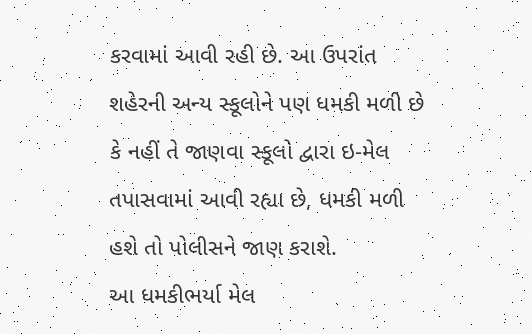કરવામાં આવી રહી છે. આ ઉપરાંત શહેરની અન્ય સ્કૂલોને પણ ધમકી મળી છે કે નહીં તે જાણવા સ્કૂલો દ્વારા ઇ-મેલ તપાસવામાં આવી રહ્યા છે, ધમકી મળી હશે તો પોલીસને જાણ કરાશે.
આ ધમકીભર્યા મેલ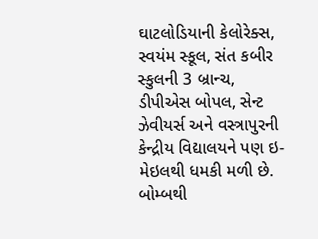ઘાટલોડિયાની કેલોરેક્સ, સ્વયંમ સ્કૂલ, સંત કબીર સ્કુલની 3 બ્રાન્ચ, ડીપીએસ બોપલ, સેન્ટ ઝેવીયર્સ અને વસ્ત્રાપુરની કેન્દ્રીય વિદ્યાલયને પણ ઇ-મેઇલથી ધમકી મળી છે. બોમ્બથી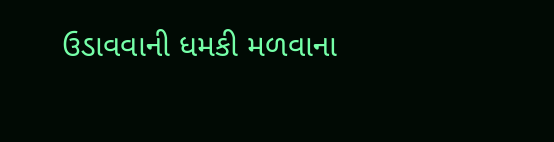ઉડાવવાની ધમકી મળવાના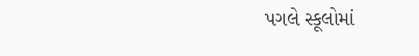પગલે સ્કૂલોમાં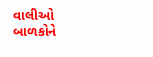વાલીઓ બાળકોને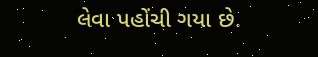લેવા પહોંચી ગયા છે.